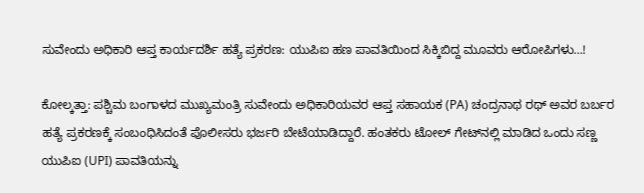ಸುವೇಂದು ಅಧಿಕಾರಿ ಆಪ್ತ ಕಾರ್ಯದರ್ಶಿ ಹತ್ಯೆ ಪ್ರಕರಣ: ಯುಪಿಐ ಹಣ ಪಾವತಿಯಿಂದ ಸಿಕ್ಕಿಬಿದ್ದ ಮೂವರು ಆರೋಪಿಗಳು…!

ಕೋಲ್ಕತ್ತಾ: ಪಶ್ಚಿಮ ಬಂಗಾಳದ ಮುಖ್ಯಮಂತ್ರಿ ಸುವೇಂದು ಅಧಿಕಾರಿಯವರ ಆಪ್ತ ಸಹಾಯಕ (PA) ಚಂದ್ರನಾಥ ರಥ್ ಅವರ ಬರ್ಬರ ಹತ್ಯೆ ಪ್ರಕರಣಕ್ಕೆ ಸಂಬಂಧಿಸಿದಂತೆ ಪೊಲೀಸರು ಭರ್ಜರಿ ಬೇಟೆಯಾಡಿದ್ದಾರೆ. ಹಂತಕರು ಟೋಲ್ ಗೇಟ್‌ನಲ್ಲಿ ಮಾಡಿದ ಒಂದು ಸಣ್ಣ ಯುಪಿಐ (UPI) ಪಾವತಿಯನ್ನು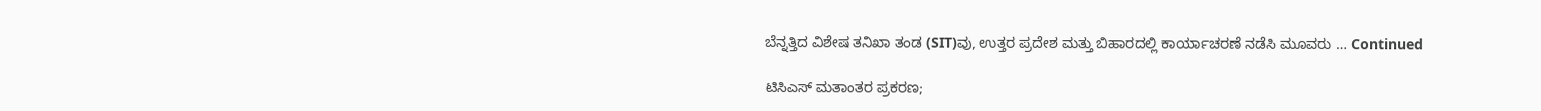ಬೆನ್ನತ್ತಿದ ವಿಶೇಷ ತನಿಖಾ ತಂಡ (SIT)ವು, ಉತ್ತರ ಪ್ರದೇಶ ಮತ್ತು ಬಿಹಾರದಲ್ಲಿ ಕಾರ್ಯಾಚರಣೆ ನಡೆಸಿ ಮೂವರು … Continued

ಟಿಸಿಎಸ್ ಮತಾಂತರ ಪ್ರಕರಣ;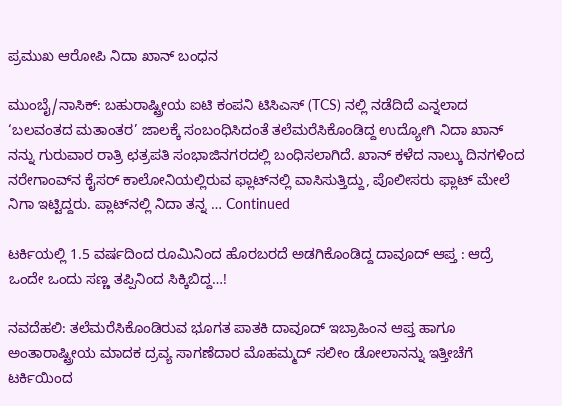ಪ್ರಮುಖ ಆರೋಪಿ ನಿದಾ ಖಾನ್‌ ಬಂಧನ

ಮುಂಬೈ/ನಾಸಿಕ್: ಬಹುರಾಷ್ಟ್ರೀಯ ಐಟಿ ಕಂಪನಿ ಟಿಸಿಎಸ್ (TCS) ನಲ್ಲಿ ನಡೆದಿದೆ ಎನ್ನಲಾದ ‘ಬಲವಂತದ ಮತಾಂತರ’ ಜಾಲಕ್ಕೆ ಸಂಬಂಧಿಸಿದಂತೆ ತಲೆಮರೆಸಿಕೊಂಡಿದ್ದ ಉದ್ಯೋಗಿ ನಿದಾ ಖಾನ್ ನನ್ನು ಗುರುವಾರ ರಾತ್ರಿ ಛತ್ರಪತಿ ಸಂಭಾಜಿನಗರದಲ್ಲಿ ಬಂಧಿಸಲಾಗಿದೆ. ಖಾನ್ ಕಳೆದ ನಾಲ್ಕು ದಿನಗಳಿಂದ ನರೇಗಾಂವ್‌ನ ಕೈಸರ್ ಕಾಲೋನಿಯಲ್ಲಿರುವ ಫ್ಲಾಟ್‌ನಲ್ಲಿ ವಾಸಿಸುತ್ತಿದ್ದು, ಪೊಲೀಸರು ಫ್ಲಾಟ್ ಮೇಲೆ ನಿಗಾ ಇಟ್ಟಿದ್ದರು. ಪ್ಲಾಟ್‌ನಲ್ಲಿ ನಿದಾ ತನ್ನ … Continued

ಟರ್ಕಿಯಲ್ಲಿ 1.5 ವರ್ಷದಿಂದ ರೂಮಿನಿಂದ ಹೊರಬರದೆ ಅಡಗಿಕೊಂಡಿದ್ದ ದಾವೂದ್ ಆಪ್ತ : ಆದ್ರೆ ಒಂದೇ ಒಂದು ಸಣ್ಣ ತಪ್ಪಿನಿಂದ ಸಿಕ್ಕಿಬಿದ್ದ…!

ನವದೆಹಲಿ: ತಲೆಮರೆಸಿಕೊಂಡಿರುವ ಭೂಗತ ಪಾತಕಿ ದಾವೂದ್ ಇಬ್ರಾಹಿಂನ ಆಪ್ತ ಹಾಗೂ ಅಂತಾರಾಷ್ಟ್ರೀಯ ಮಾದಕ ದ್ರವ್ಯ ಸಾಗಣೆದಾರ ಮೊಹಮ್ಮದ್ ಸಲೀಂ ಡೋಲಾನನ್ನು ಇತ್ತೀಚೆಗೆ ಟರ್ಕಿಯಿಂದ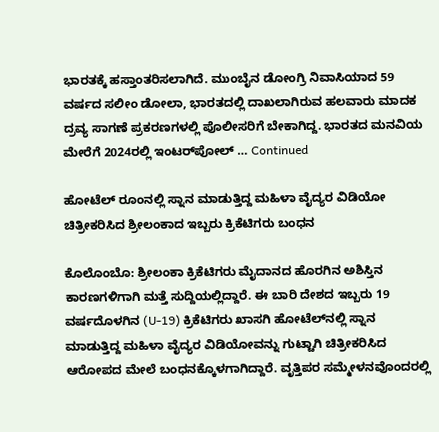ಭಾರತಕ್ಕೆ ಹಸ್ತಾಂತರಿಸಲಾಗಿದೆ. ಮುಂಬೈನ ಡೋಂಗ್ರಿ ನಿವಾಸಿಯಾದ 59 ವರ್ಷದ ಸಲೀಂ ಡೋಲಾ, ಭಾರತದಲ್ಲಿ ದಾಖಲಾಗಿರುವ ಹಲವಾರು ಮಾದಕ ದ್ರವ್ಯ ಸಾಗಣೆ ಪ್ರಕರಣಗಳಲ್ಲಿ ಪೊಲೀಸರಿಗೆ ಬೇಕಾಗಿದ್ದ. ಭಾರತದ ಮನವಿಯ ಮೇರೆಗೆ 2024ರಲ್ಲಿ ಇಂಟರ್‌ಪೋಲ್ … Continued

ಹೋಟೆಲ್‌ ರೂಂನಲ್ಲಿ ಸ್ನಾನ ಮಾಡುತ್ತಿದ್ದ ಮಹಿಳಾ ವೈದ್ಯರ ವಿಡಿಯೋ ಚಿತ್ರೀಕರಿಸಿದ ಶ್ರೀಲಂಕಾದ ಇಬ್ಬರು ಕ್ರಿಕೆಟಿಗರು ಬಂಧನ

ಕೊಲೊಂಬೊ: ಶ್ರೀಲಂಕಾ ಕ್ರಿಕೆಟಿಗರು ಮೈದಾನದ ಹೊರಗಿನ ಅಶಿಸ್ತಿನ ಕಾರಣಗಳಿಗಾಗಿ ಮತ್ತೆ ಸುದ್ದಿಯಲ್ಲಿದ್ದಾರೆ. ಈ ಬಾರಿ ದೇಶದ ಇಬ್ಬರು 19 ವರ್ಷದೊಳಗಿನ (U-19) ಕ್ರಿಕೆಟಿಗರು ಖಾಸಗಿ ಹೋಟೆಲ್‌ನಲ್ಲಿ ಸ್ನಾನ ಮಾಡುತ್ತಿದ್ದ ಮಹಿಳಾ ವೈದ್ಯರ ವಿಡಿಯೋವನ್ನು ಗುಟ್ಟಾಗಿ ಚಿತ್ರೀಕರಿಸಿದ ಆರೋಪದ ಮೇಲೆ ಬಂಧನಕ್ಕೊಳಗಾಗಿದ್ದಾರೆ. ವೃತ್ತಿಪರ ಸಮ್ಮೇಳನವೊಂದರಲ್ಲಿ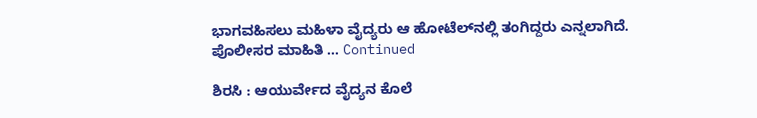ಭಾಗವಹಿಸಲು ಮಹಿಳಾ ವೈದ್ಯರು ಆ ಹೋಟೆಲ್‌ನಲ್ಲಿ ತಂಗಿದ್ದರು ಎನ್ನಲಾಗಿದೆ. ಪೊಲೀಸರ ಮಾಹಿತಿ … Continued

ಶಿರಸಿ : ಆಯುರ್ವೇದ ವೈದ್ಯನ ಕೊಲೆ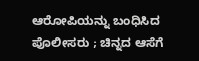ಆರೋಪಿಯನ್ನು ಬಂಧಿಸಿದ ಪೊಲೀಸರು ; ಚಿನ್ನದ ಆಸೆಗೆ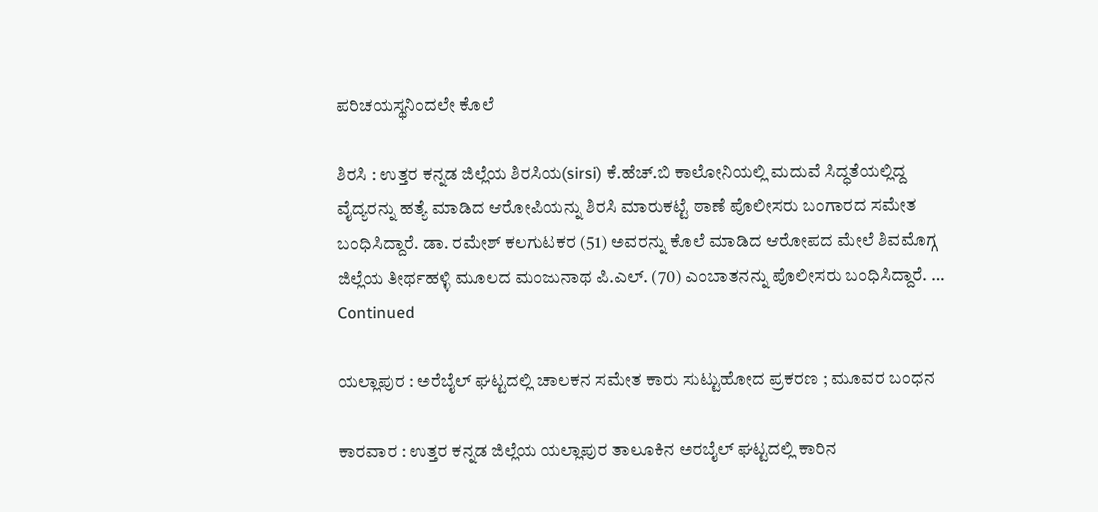ಪರಿಚಯಸ್ಥನಿಂದಲೇ ಕೊಲೆ

ಶಿರಸಿ : ಉತ್ತರ ಕನ್ನಡ ಜಿಲ್ಲೆಯ ಶಿರಸಿಯ(sirsi) ಕೆ.ಹೆಚ್.ಬಿ ಕಾಲೋನಿಯಲ್ಲಿ ಮದುವೆ ಸಿದ್ಧತೆಯಲ್ಲಿದ್ದ ವೈದ್ಯರನ್ನು ಹತ್ಯೆ ಮಾಡಿದ ಆರೋಪಿಯನ್ನು ಶಿರಸಿ ಮಾರುಕಟ್ಟೆ ಠಾಣೆ ಪೊಲೀಸರು ಬಂಗಾರದ ಸಮೇತ ಬಂಧಿಸಿದ್ದಾರೆ. ಡಾ. ರಮೇಶ್ ಕಲಗುಟಕರ (51) ಅವರನ್ನು ಕೊಲೆ ಮಾಡಿದ ಆರೋಪದ ಮೇಲೆ ಶಿವಮೊಗ್ಗ ಜಿಲ್ಲೆಯ ತೀರ್ಥಹಳ್ಳಿ ಮೂಲದ ಮಂಜುನಾಥ ಪಿ.ಎಲ್‌. (70) ಎಂಬಾತನನ್ನು ಪೊಲೀಸರು ಬಂಧಿಸಿದ್ದಾರೆ. … Continued

ಯಲ್ಲಾಪುರ : ಅರೆಬೈಲ್ ಘಟ್ಟದಲ್ಲಿ ಚಾಲಕನ ಸಮೇತ ಕಾರು ಸುಟ್ಟುಹೋದ ಪ್ರಕರಣ ; ಮೂವರ ಬಂಧನ

ಕಾರವಾರ : ಉತ್ತರ ಕನ್ನಡ ಜಿಲ್ಲೆಯ ಯಲ್ಲಾಪುರ ತಾಲೂಕಿನ ಅರಬೈಲ್ ಘಟ್ಟದಲ್ಲಿ ಕಾರಿನ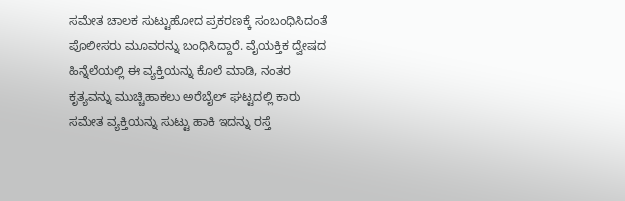ಸಮೇತ ಚಾಲಕ ಸುಟ್ಟುಹೋದ ಪ್ರಕರಣಕ್ಕೆ ಸಂಬಂಧಿಸಿದಂತೆ ಪೊಲೀಸರು ಮೂವರನ್ನು ಬಂಧಿಸಿದ್ದಾರೆ. ವೈಯಕ್ತಿಕ ದ್ವೇಷದ ಹಿನ್ನೆಲೆಯಲ್ಲಿ ಈ ವ್ಯಕ್ತಿಯನ್ನು ಕೊಲೆ ಮಾಡಿ, ನಂತರ ಕೃತ್ಯವನ್ನು ಮುಚ್ಚಿಹಾಕಲು ಅರೆಬೈಲ್‌ ಘಟ್ಟದಲ್ಲಿ ಕಾರು ಸಮೇತ ವ್ಯಕ್ತಿಯನ್ನು ಸುಟ್ಟು ಹಾಕಿ ಇದನ್ನು ರಸ್ತೆ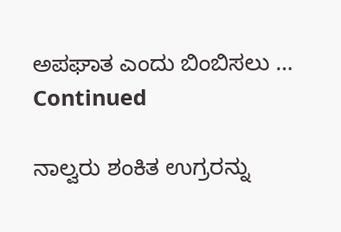ಅಪಘಾತ ಎಂದು ಬಿಂಬಿಸಲು … Continued

ನಾಲ್ವರು ಶಂಕಿತ ಉಗ್ರರನ್ನು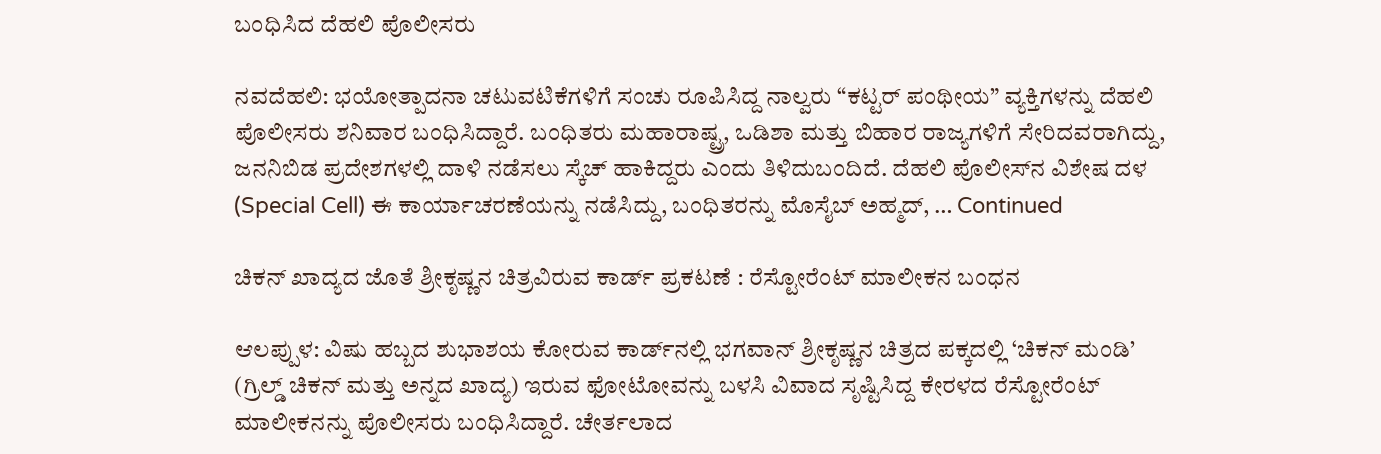ಬಂಧಿಸಿದ ದೆಹಲಿ ಪೊಲೀಸರು

ನವದೆಹಲಿ: ಭಯೋತ್ಪಾದನಾ ಚಟುವಟಿಕೆಗಳಿಗೆ ಸಂಚು ರೂಪಿಸಿದ್ದ ನಾಲ್ವರು “ಕಟ್ಟರ್ ಪಂಥೀಯ” ವ್ಯಕ್ತಿಗಳನ್ನು ದೆಹಲಿ ಪೊಲೀಸರು ಶನಿವಾರ ಬಂಧಿಸಿದ್ದಾರೆ. ಬಂಧಿತರು ಮಹಾರಾಷ್ಟ್ರ, ಒಡಿಶಾ ಮತ್ತು ಬಿಹಾರ ರಾಜ್ಯಗಳಿಗೆ ಸೇರಿದವರಾಗಿದ್ದು, ಜನನಿಬಿಡ ಪ್ರದೇಶಗಳಲ್ಲಿ ದಾಳಿ ನಡೆಸಲು ಸ್ಕೆಚ್ ಹಾಕಿದ್ದರು ಎಂದು ತಿಳಿದುಬಂದಿದೆ. ದೆಹಲಿ ಪೊಲೀಸ್‌ನ ವಿಶೇಷ ದಳ (Special Cell) ಈ ಕಾರ್ಯಾಚರಣೆಯನ್ನು ನಡೆಸಿದ್ದು, ಬಂಧಿತರನ್ನು ಮೊಸೈಬ್ ಅಹ್ಮದ್, … Continued

ಚಿಕನ್ ಖಾದ್ಯದ ಜೊತೆ ಶ್ರೀಕೃಷ್ಣನ ಚಿತ್ರವಿರುವ ಕಾರ್ಡ್ ಪ್ರಕಟಣೆ : ರೆಸ್ಟೋರೆಂಟ್ ಮಾಲೀಕನ ಬಂಧನ

ಆಲಪ್ಪುಳ: ವಿಷು ಹಬ್ಬದ ಶುಭಾಶಯ ಕೋರುವ ಕಾರ್ಡ್‌ನಲ್ಲಿ ಭಗವಾನ್ ಶ್ರೀಕೃಷ್ಣನ ಚಿತ್ರದ ಪಕ್ಕದಲ್ಲಿ ‘ಚಿಕನ್ ಮಂಡಿ’ (ಗ್ರಿಲ್ಡ್ ಚಿಕನ್ ಮತ್ತು ಅನ್ನದ ಖಾದ್ಯ) ಇರುವ ಫೋಟೋವನ್ನು ಬಳಸಿ ವಿವಾದ ಸೃಷ್ಟಿಸಿದ್ದ ಕೇರಳದ ರೆಸ್ಟೋರೆಂಟ್ ಮಾಲೀಕನನ್ನು ಪೊಲೀಸರು ಬಂಧಿಸಿದ್ದಾರೆ. ಚೇರ್ತಲಾದ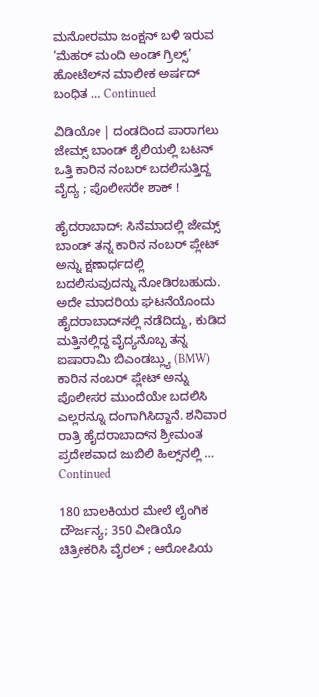ಮನೋರಮಾ ಜಂಕ್ಷನ್ ಬಳಿ ಇರುವ ‘ಮೆಹರ್ ಮಂದಿ ಅಂಡ್ ಗ್ರಿಲ್ಸ್’ ಹೋಟೆಲ್‌ನ ಮಾಲೀಕ ಅರ್ಷದ್ ಬಂಧಿತ … Continued

ವಿಡಿಯೋ | ದಂಡದಿಂದ ಪಾರಾಗಲು ಜೇಮ್ಸ್ ಬಾಂಡ್ ಶೈಲಿಯಲ್ಲಿ ಬಟನ್‌ ಒತ್ತಿ ಕಾರಿನ ನಂಬರ್‌ ಬದಲಿಸುತ್ತಿದ್ದ ವೈದ್ಯ ; ಪೊಲೀಸರೇ ಶಾಕ್ !

ಹೈದರಾಬಾದ್: ಸಿನೆಮಾದಲ್ಲಿ ಜೇಮ್ಸ್ ಬಾಂಡ್ ತನ್ನ ಕಾರಿನ ನಂಬರ್ ಪ್ಲೇಟ್ ಅನ್ನು ಕ್ಷಣಾರ್ಧದಲ್ಲಿ ಬದಲಿಸುವುದನ್ನು ನೋಡಿರಬಹುದು. ಅದೇ ಮಾದರಿಯ ಘಟನೆಯೊಂದು ಹೈದರಾಬಾದ್‌ನಲ್ಲಿ ನಡೆದಿದ್ದು, ಕುಡಿದ ಮತ್ತಿನಲ್ಲಿದ್ದ ವೈದ್ಯನೊಬ್ಬ ತನ್ನ ಐಷಾರಾಮಿ ಬಿಎಂಡಬ್ಲ್ಯು (BMW) ಕಾರಿನ ನಂಬರ್ ಪ್ಲೇಟ್ ಅನ್ನು ಪೊಲೀಸರ ಮುಂದೆಯೇ ಬದಲಿಸಿ ಎಲ್ಲರನ್ನೂ ದಂಗಾಗಿಸಿದ್ದಾನೆ. ಶನಿವಾರ ರಾತ್ರಿ ಹೈದರಾಬಾದ್‌ನ ಶ್ರೀಮಂತ ಪ್ರದೇಶವಾದ ಜುಬಿಲಿ ಹಿಲ್ಸ್‌ನಲ್ಲಿ … Continued

180 ಬಾಲಕಿಯರ ಮೇಲೆ ಲೈಂಗಿಕ ದೌರ್ಜನ್ಯ; 350 ವೀಡಿಯೊ ಚಿತ್ರೀಕರಿಸಿ ವೈರಲ್‌ ; ಆರೋಪಿಯ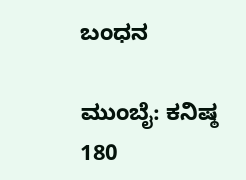ಬಂಧನ

ಮುಂಬೈ: ಕನಿಷ್ಠ 180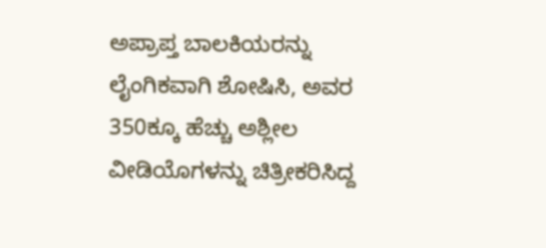ಅಪ್ರಾಪ್ತ ಬಾಲಕಿಯರನ್ನು ಲೈಂಗಿಕವಾಗಿ ಶೋಷಿಸಿ, ಅವರ 350ಕ್ಕೂ ಹೆಚ್ಚು ಅಶ್ಲೀಲ ವೀಡಿಯೊಗಳನ್ನು ಚಿತ್ರೀಕರಿಸಿದ್ದ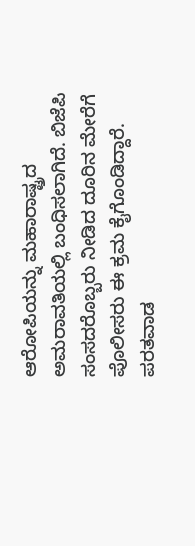ಆರೋಪಿಯನ್ನು ಮಹಾರಾಷ್ಟ್ರದ ಅಮರಾವತಿಯಲ್ಲಿ ಬಂಧಿಸಲಾಗಿದೆ. ಬಿಜೆಪಿ ಸಂಸದರೊಬ್ಬರು ನೀಡಿದ ದೂರಿನ ಮೇರೆಗೆ ಪೊಲೀಸರು ಈ ಕ್ರಮ ಕೈಗೊಂಡಿದ್ದಾರೆ. ಪರತವಾಡ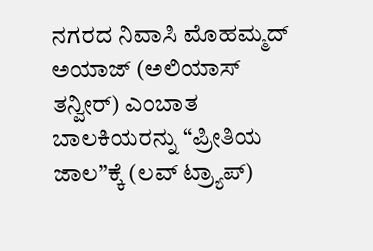ನಗರದ ನಿವಾಸಿ ಮೊಹಮ್ಮದ್ ಅಯಾಜ್ (ಅಲಿಯಾಸ್ ತನ್ವೀರ್) ಎಂಬಾತ ಬಾಲಕಿಯರನ್ನು “ಪ್ರೀತಿಯ ಜಾಲ”ಕ್ಕೆ (ಲವ್ ಟ್ರ್ಯಾಪ್)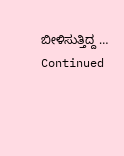ಬೀಳಿಸುತ್ತಿದ್ದ … Continued